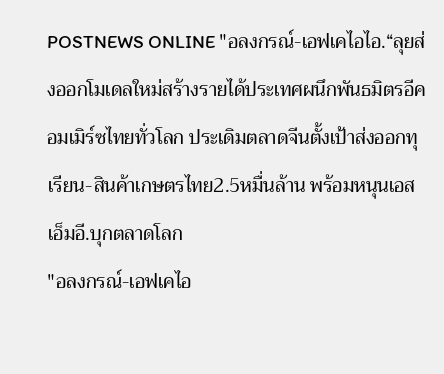POSTNEWS ONLINE "อลงกรณ์-เอฟเคไอไอ.“ลุยส่งออกโมเดลใหม่สร้างรายได้ประเทศผนึกพันธมิตรอีคอมเมิร์ซไทยทั่วโลก ประเดิมตลาดจีนตั้งเป้าส่งออกทุเรียน-สินค้าเกษตรไทย2.5หมื่นล้าน พร้อมหนุนเอสเอ็มอี.บุกตลาดโลก
"อลงกรณ์-เอฟเคไอ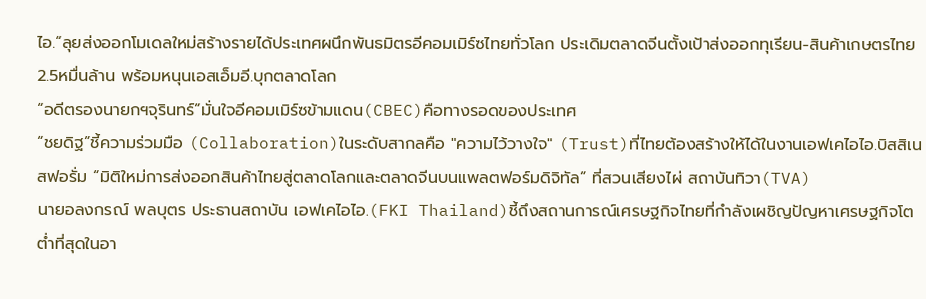ไอ.“ลุยส่งออกโมเดลใหม่สร้างรายได้ประเทศผนึกพันธมิตรอีคอมเมิร์ซไทยทั่วโลก ประเดิมตลาดจีนตั้งเป้าส่งออกทุเรียน-สินค้าเกษตรไทย2.5หมื่นล้าน พร้อมหนุนเอสเอ็มอี.บุกตลาดโลก
“อดีตรองนายกฯจุรินทร์”มั่นใจอีคอมเมิร์ซข้ามแดน(CBEC)คือทางรอดของประเทศ
“ชยดิฐ”ชี้ความร่วมมือ (Collaboration)ในระดับสากลคือ "ความไว้วางใจ" (Trust)ที่ไทยต้องสร้างให้ได้ในงานเอฟเคไอไอ.บิสสิเนสฟอรั่ม “มิติใหม่การส่งออกสินค้าไทยสู่ตลาดโลกและตลาดจีนบนแพลตฟอร์มดิจิทัล” ที่สวนเสียงไผ่ สถาบันทิวา(TVA)
นายอลงกรณ์ พลบุตร ประธานสถาบัน เอฟเคไอไอ.(FKI Thailand)ชี้ถึงสถานการณ์เศรษฐกิจไทยที่กำลังเผชิญปัญหาเศรษฐกิจโตต่ำที่สุดในอา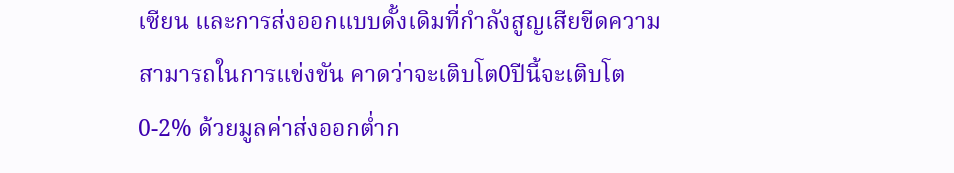เซียน และการส่งออกแบบดั้งเดิมที่กำลังสูญเสียขีดความสามารถในการแข่งขัน คาดว่าจะเติบโต0ปีนี้จะเติบโต0-2% ด้วยมูลค่าส่งออกต่ำก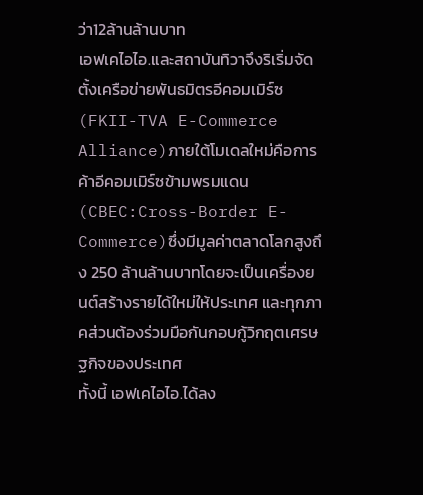ว่า12ล้านล้านบาท
เอฟเคไอไอ.และสถาบันทิวาจึงริเริ่มจัดตั้งเครือข่ายพันธมิตรอีคอมเมิร์ซ(FKII-TVA E-Commerce Alliance)ภายใต้โมเดลใหม่คือการค้าอีคอมเมิร์ซข้ามพรมแดน(CBEC:Cross-Border E-Commerce)ซึ่งมีมูลค่าตลาดโลกสูงถึง 250 ล้านล้านบาทโดยจะเป็นเครื่องยนต์สร้างรายได้ใหม่ให้ประเทศ และทุกภาคส่วนต้องร่วมมือกันกอบกู้วิกฤตเศรษฐกิจของประเทศ
ทั้งนี้ เอฟเคไอไอ.ได้ลง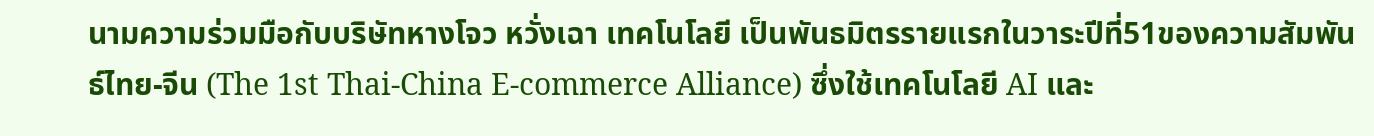นามความร่วมมือกับบริษัทหางโจว หวั่งเฉา เทคโนโลยี เป็นพันธมิตรรายแรกในวาระปีที่51ของความสัมพันธ์ไทย-จีน (The 1st Thai-China E-commerce Alliance) ซึ่งใช้เทคโนโลยี AI และ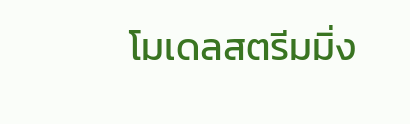โมเดลสตรีมมิ่ง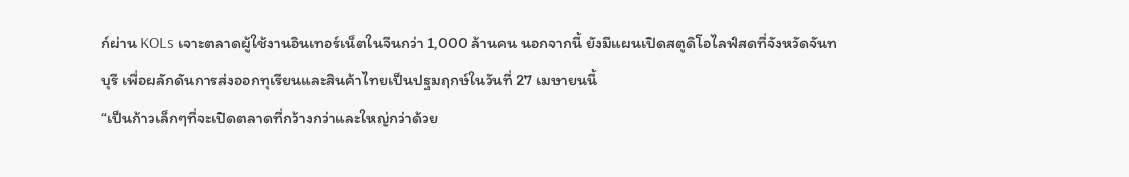ก์ผ่าน KOLs เจาะตลาดผู้ใช้งานอินเทอร์เน็ตในจีนกว่า 1,000 ล้านคน นอกจากนี้ ยังมีแผนเปิดสตูดิโอไลฟ์สดที่จังหวัดจันทบุรี เพื่อผลักดันการส่งออกทุเรียนและสินค้าไทยเป็นปฐมฤกษ์ในวันที่ 27 เมษายนนี้
“เป็นก้าวเล็กๆที่จะเปิดตลาดที่กว้างกว่าและใหญ่กว่าด้วย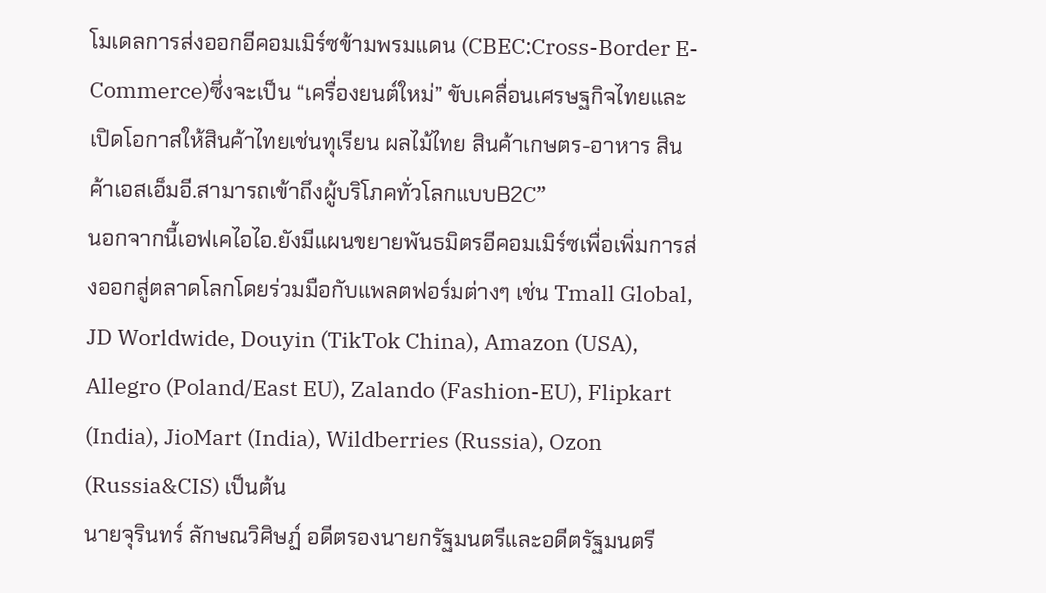โมเดลการส่งออกอีคอมเมิร์ซข้ามพรมแดน (CBEC:Cross-Border E-Commerce)ซึ่งจะเป็น “เครื่องยนต์ใหม่” ขับเคลื่อนเศรษฐกิจไทยและเปิดโอกาสให้สินค้าไทยเช่นทุเรียน ผลไม้ไทย สินค้าเกษตร-อาหาร สินค้าเอสเอ็มอี.สามารถเข้าถึงผู้บริโภคทั่วโลกแบบB2C”
นอกจากนี้เอฟเคไอไอ.ยังมีแผนขยายพันธมิตรอีคอมเมิร์ซเพื่อเพิ่มการส่งออกสู่ตลาดโลกโดยร่วมมือกับแพลตฟอร์มต่างๆ เช่น Tmall Global, JD Worldwide, Douyin (TikTok China), Amazon (USA), Allegro (Poland/East EU), Zalando (Fashion-EU), Flipkart (India), JioMart (India), Wildberries (Russia), Ozon (Russia&CIS) เป็นต้น
นายจุรินทร์ ลักษณวิศิษฏ์ อดีตรองนายกรัฐมนตรีและอดีตรัฐมนตรี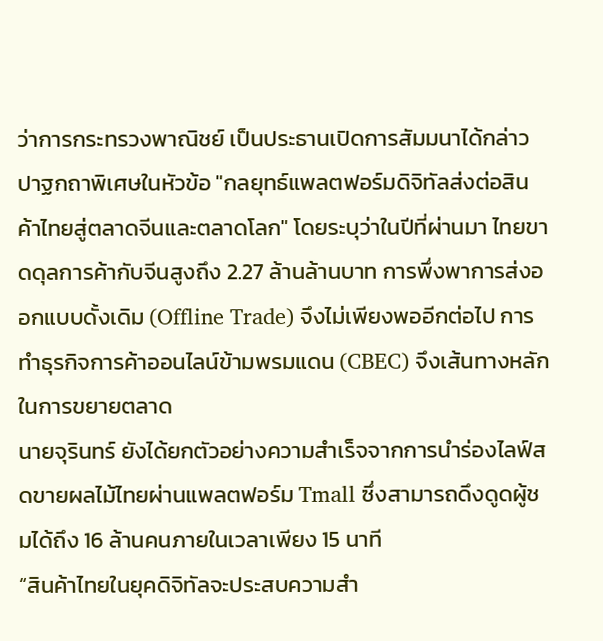ว่าการกระทรวงพาณิชย์ เป็นประธานเปิดการสัมมนาได้กล่าวปาฐกถาพิเศษในหัวข้อ "กลยุทธ์แพลตฟอร์มดิจิทัลส่งต่อสินค้าไทยสู่ตลาดจีนและตลาดโลก" โดยระบุว่าในปีที่ผ่านมา ไทยขาดดุลการค้ากับจีนสูงถึง 2.27 ล้านล้านบาท การพึ่งพาการส่งออกแบบดั้งเดิม (Offline Trade) จึงไม่เพียงพออีกต่อไป การทำธุรกิจการค้าออนไลน์ข้ามพรมแดน (CBEC) จึงเส้นทางหลักในการขยายตลาด
นายจุรินทร์ ยังได้ยกตัวอย่างความสำเร็จจากการนำร่องไลฟ์สดขายผลไม้ไทยผ่านแพลตฟอร์ม Tmall ซึ่งสามารถดึงดูดผู้ชมได้ถึง 16 ล้านคนภายในเวลาเพียง 15 นาที
“สินค้าไทยในยุคดิจิทัลจะประสบความสำ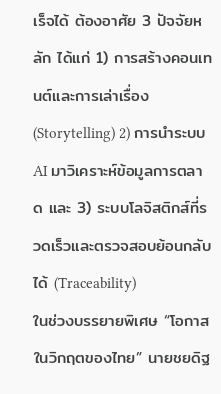เร็จได้ ต้องอาศัย 3 ปัจจัยหลัก ได้แก่ 1) การสร้างคอนเทนต์และการเล่าเรื่อง (Storytelling) 2) การนำระบบ AI มาวิเคราะห์ข้อมูลการตลาด และ 3) ระบบโลจิสติกส์ที่รวดเร็วและตรวจสอบย้อนกลับได้ (Traceability)
ในช่วงบรรยายพิเศษ “โอกาสในวิกฤตของไทย” นายชยดิฐ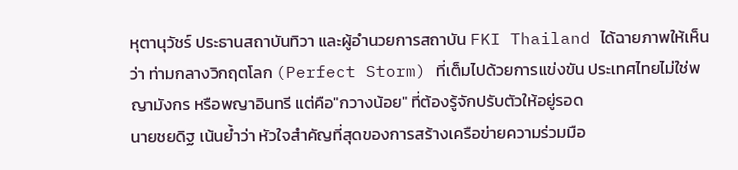หุตานุวัชร์ ประธานสถาบันทิวา และผู้อำนวยการสถาบัน FKI Thailand ได้ฉายภาพให้เห็นว่า ท่ามกลางวิกฤตโลก (Perfect Storm) ที่เต็มไปด้วยการแข่งขัน ประเทศไทยไม่ใช่พญามังกร หรือพญาอินทรี แต่คือ"กวางน้อย" ที่ต้องรู้จักปรับตัวให้อยู่รอด
นายชยดิฐ เน้นย้ำว่า หัวใจสำคัญที่สุดของการสร้างเครือข่ายความร่วมมือ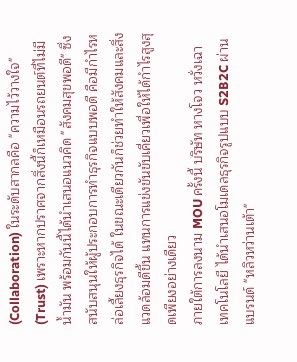(Collaboration) ในระดับสากลคือ "ความไว้วางใจ" (Trust) เพราะหากปราศจากสิ่งนี้ก็เหมือนรถยนต์ที่ไม่มีน้ำมัน พร้อมกันนี้ได้นำเสนอแนวคิด "สังคมสุขพอดี" ซึ่งสนับสนุนให้ผู้ประกอบการทำธุรกิจแบบพอดี คือมีกำไรหล่อเลี้ยงธุรกิจได้ ในขณะเดียวกันก็ช่วยทำให้สังคมและสิ่งแวดล้อมดีขึ้น แทนการแข่งขันขับเคี่ยวเพื่อให้ได้กำไรสูงสุดเพียงอย่างเดียว
ภายใต้การลงนาม MOU ครั้งนี้ บริษัท หางโจว หวั่งเฉา เทคโนโลยี ได้นำเสนอโมเดลธุรกิจรูปแบบ S2B2C ผ่านแบรนด์ "หลิวหว่านเต้า"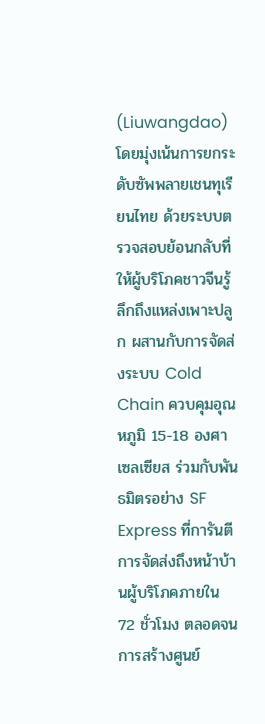(Liuwangdao) โดยมุ่งเน้นการยกระดับซัพพลายเชนทุเรียนไทย ด้วยระบบตรวจสอบย้อนกลับที่ให้ผู้บริโภคชาวจีนรู้ลึกถึงแหล่งเพาะปลูก ผสานกับการจัดส่งระบบ Cold Chain ควบคุมอุณหภูมิ 15-18 องศาเซลเซียส ร่วมกับพันธมิตรอย่าง SF Express ที่การันตีการจัดส่งถึงหน้าบ้านผู้บริโภคภายใน 72 ชั่วโมง ตลอดจนการสร้างศูนย์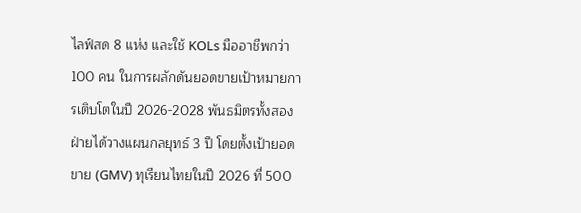ไลฟ์สด 8 แห่ง และใช้ KOLs มืออาชีพกว่า 100 คน ในการผลักดันยอดขายเป้าหมายการเติบโตในปี 2026-2028 พันธมิตรทั้งสองฝ่ายได้วางแผนกลยุทธ์ 3 ปี โดยตั้งเป้ายอดขาย (GMV) ทุเรียนไทยในปี 2026 ที่ 500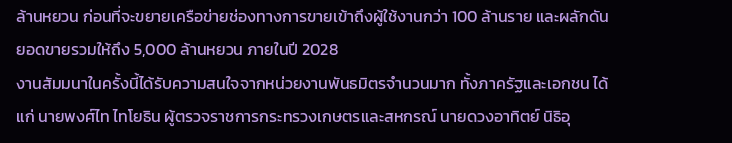ล้านหยวน ก่อนที่จะขยายเครือข่ายช่องทางการขายเข้าถึงผู้ใช้งานกว่า 100 ล้านราย และผลักดันยอดขายรวมให้ถึง 5,000 ล้านหยวน ภายในปี 2028
งานสัมมนาในครั้งนี้ได้รับความสนใจจากหน่วยงานพันธมิตรจำนวนมาก ทั้งภาครัฐและเอกชน ได้แก่ นายพงศ์ไท ไทโยธิน ผู้ตรวจราชการกระทรวงเกษตรและสหกรณ์ นายดวงอาทิตย์ นิธิอุ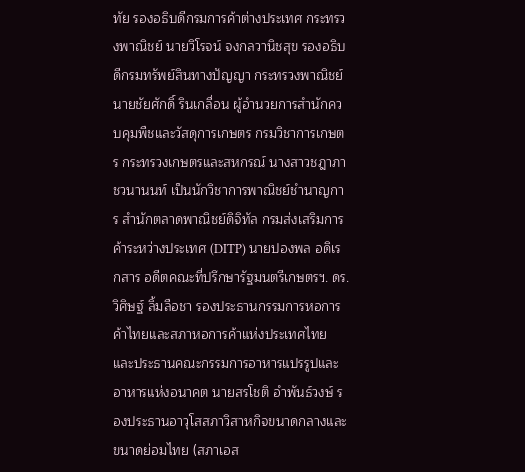ทัย รองอธิบดีกรมการค้าต่างประเทศ กระทรวงพาณิชย์ นายวิโรจน์ จงกลวานิชสุข รองอธิบดีกรมทรัพย์สินทางปัญญา กระทรวงพาณิชย์ นายชัยศักดิ์ รินเกลื่อน ผู้อำนวยการสำนักควบคุมพืชและวัสดุการเกษตร กรมวิชาการเกษตร กระทรวงเกษตรและสหกรณ์ นางสาวชฎาภา ชวนานนท์ เป็นนักวิชาการพาณิชย์ชำนาญการ สำนักตลาดพาณิชย์ดิจิทัล กรมส่งเสริมการค้าระหว่างประเทศ (DITP) นายปองพล อดิเรกสาร อดีตคณะที่ปรึกษารัฐมนตรีเกษตรฯ. ดร.วิศิษฐ์ ลิ้มลือชา รองประธานกรรมการหอการค้าไทยและสภาหอการค้าแห่งประเทศไทย และประธานคณะกรรมการอาหารแปรรูปและอาหารแห่งอนาคต นายสรโชติ อำพันธ์วงษ์ รองประธานอาวุโสสภาวิสาหกิจขนาดกลางและขนาดย่อมไทย (สภาเอส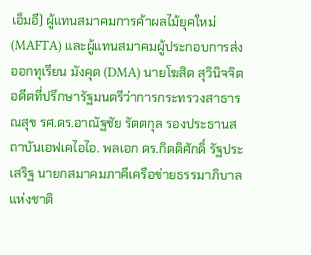เอ็มอี) ผู้แทนสมาคมการค้าผลไม้ยุคใหม่ (MAFTA) และผู้แทนสมาคมผู้ประกอบการส่งออกทุเรียน มังคุด (DMA) นายโฆสิต สุวินิจจิต อดีตที่ปรึกษารัฐมนตรีว่าการกระทรวงสาธารณสุข รศ.ดร.อาณัฐชัย รัตตกุล รองประธานสถาบันเอฟเคไอไอ. พลเอก ดร.กิตติศักดิ์ รัฐประเสริฐ นายกสมาคมภาคีเครือข่ายธรรมาภิบาลแห่งชาติ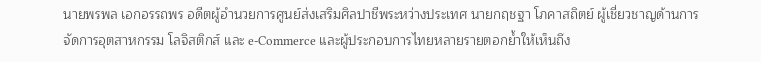นายพรพล เอกอรรถพร อดีตผู้อำนวยการศูนย์ส่งเสริมศิลปาชีพระหว่างประเทศ นายกฤชฐา โภคาสถิตย์ ผู้เชี่ยวชาญด้านการจัดการอุตสาหกรรม โลจิสติกส์ และ e-Commerce และผู้ประกอบการไทยหลายรายตอกย้ำให้เห็นถึง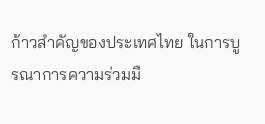ก้าวสำคัญของประเทศไทย ในการบูรณาการความร่วมมื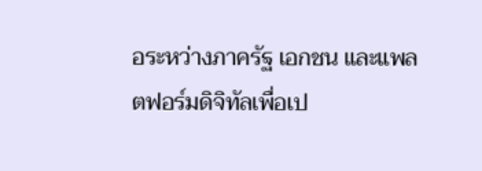อระหว่างภาครัฐ เอกชน และแพลตฟอร์มดิจิทัลเพื่อเป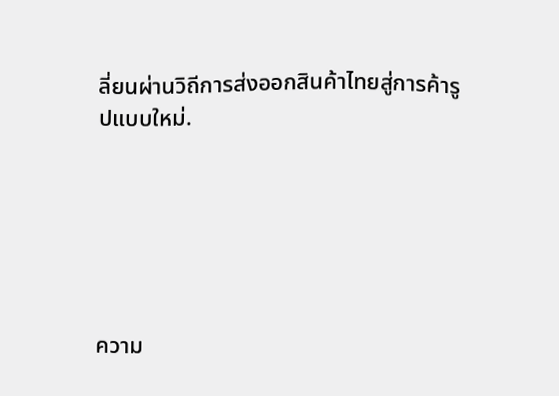ลี่ยนผ่านวิถีการส่งออกสินค้าไทยสู่การค้ารูปแบบใหม่.






ความ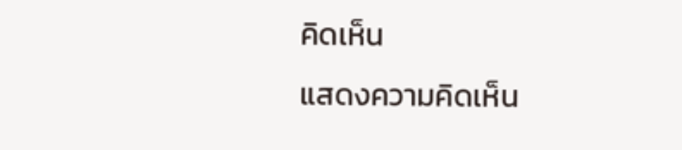คิดเห็น
แสดงความคิดเห็น